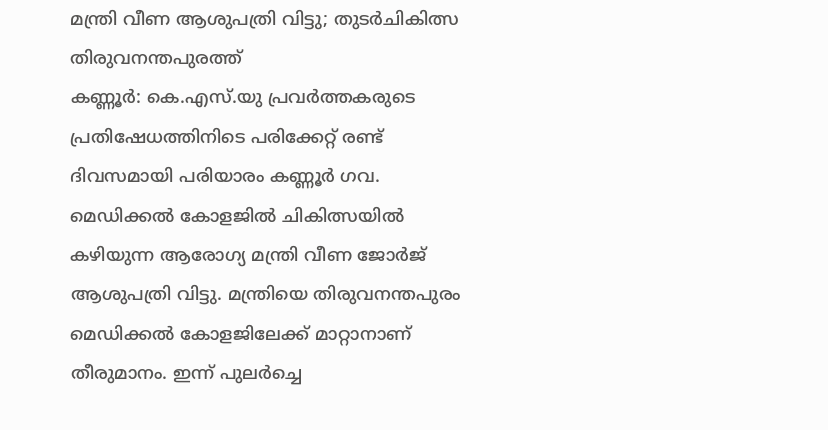മന്ത്രി വീണ ആശുപത്രി വിട്ടു; തുടർചികിത്സ തിരുവനന്തപുരത്ത്
കണ്ണൂർ: കെ.എസ്.യു പ്രവർത്തകരുടെ പ്രതിഷേധത്തിനിടെ പരിക്കേറ്റ് രണ്ട് ദിവസമായി പരിയാരം കണ്ണൂർ ഗവ. മെഡിക്കൽ കോളജിൽ ചികിത്സയിൽ കഴിയുന്ന ആരോഗ്യ മന്ത്രി വീണ ജോർജ് ആശുപത്രി വിട്ടു. മന്ത്രിയെ തിരുവനന്തപുരം മെഡിക്കൽ കോളജിലേക്ക് മാറ്റാനാണ് തീരുമാനം. ഇന്ന് പുലർച്ചെ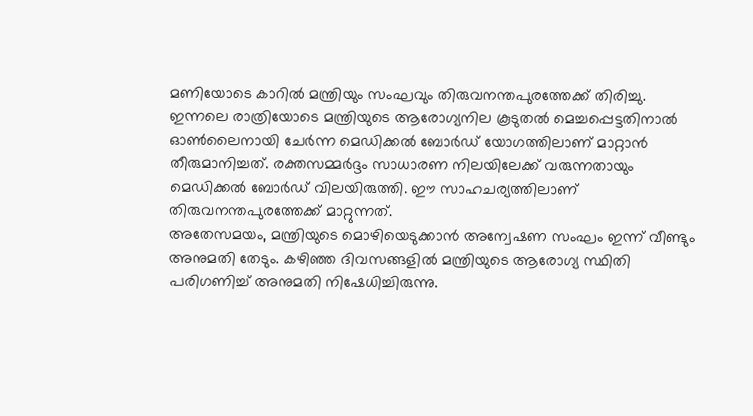മണിയോടെ കാറിൽ മന്ത്രിയും സംഘവും തിരുവനന്തപുരത്തേക്ക് തിരിച്ചു.
ഇന്നലെ രാത്രിയോടെ മന്ത്രിയുടെ ആരോഗ്യനില കൂടുതൽ മെച്ചപ്പെട്ടതിനാൽ ഓൺലൈനായി ചേർന്ന മെഡിക്കൽ ബോർഡ് യോഗത്തിലാണ് മാറ്റാൻ തീരുമാനിച്ചത്. രക്തസമ്മർദ്ദം സാധാരണ നിലയിലേക്ക് വരുന്നതായും മെഡിക്കൽ ബോർഡ് വിലയിരുത്തി. ഈ സാഹചര്യത്തിലാണ് തിരുവനന്തപുരത്തേക്ക് മാറ്റുന്നത്.
അതേസമയം, മന്ത്രിയുടെ മൊഴിയെടുക്കാൻ അന്വേഷണ സംഘം ഇന്ന് വീണ്ടും അനുമതി തേടും. കഴിഞ്ഞ ദിവസങ്ങളിൽ മന്ത്രിയുടെ ആരോഗ്യ സ്ഥിതി പരിഗണിച്ച് അനുമതി നിഷേധിച്ചിരുന്നു.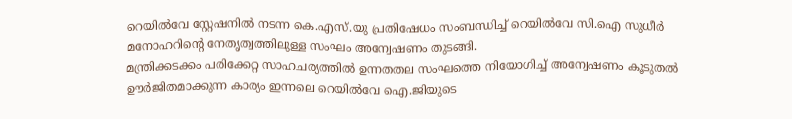റെയിൽവേ സ്റ്റേഷനിൽ നടന്ന കെ.എസ്.യു പ്രതിഷേധം സംബന്ധിച്ച് റെയിൽവേ സി.ഐ സുധീർ മനോഹറിന്റെ നേതൃത്വത്തിലുള്ള സംഘം അന്വേഷണം തുടങ്ങി.
മന്ത്രിക്കടക്കം പരിക്കേറ്റ സാഹചര്യത്തിൽ ഉന്നതതല സംഘത്തെ നിയോഗിച്ച് അന്വേഷണം കൂടുതൽ ഊർജിതമാക്കുന്ന കാര്യം ഇന്നലെ റെയിൽവേ ഐ.ജിയുടെ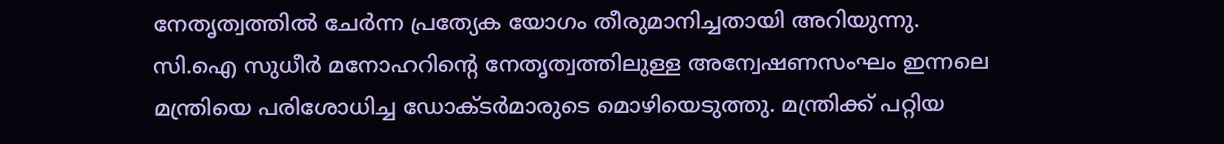നേതൃത്വത്തിൽ ചേർന്ന പ്രത്യേക യോഗം തീരുമാനിച്ചതായി അറിയുന്നു. സി.ഐ സുധീർ മനോഹറിന്റെ നേതൃത്വത്തിലുള്ള അന്വേഷണസംഘം ഇന്നലെ മന്ത്രിയെ പരിശോധിച്ച ഡോക്ടർമാരുടെ മൊഴിയെടുത്തു. മന്ത്രിക്ക് പറ്റിയ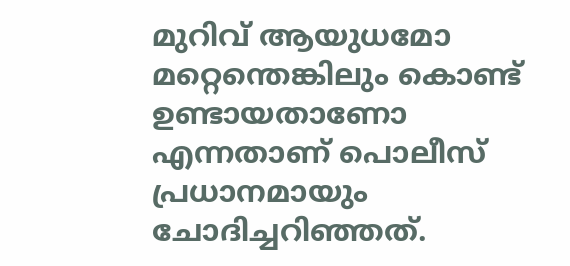മുറിവ് ആയുധമോ മറ്റെന്തെങ്കിലും കൊണ്ട് ഉണ്ടായതാണോ എന്നതാണ് പൊലീസ് പ്രധാനമായും ചോദിച്ചറിഞ്ഞത്.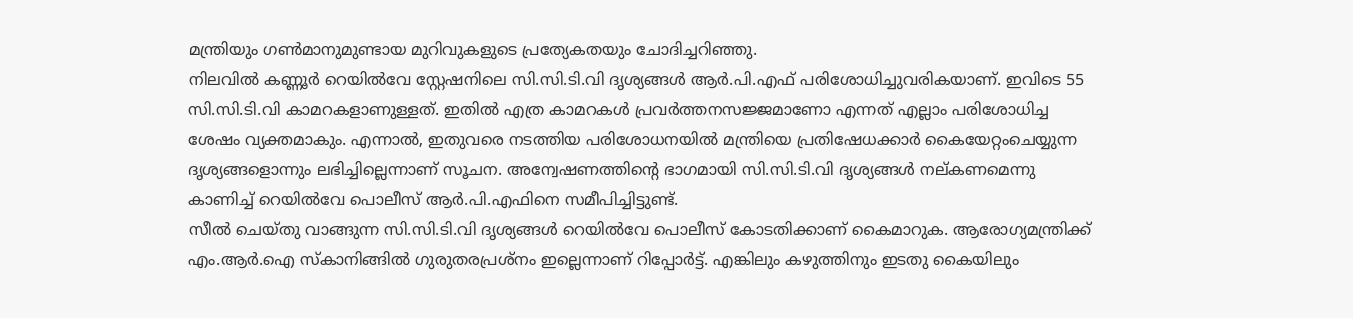മന്ത്രിയും ഗൺമാനുമുണ്ടായ മുറിവുകളുടെ പ്രത്യേകതയും ചോദിച്ചറിഞ്ഞു.
നിലവിൽ കണ്ണൂർ റെയിൽവേ സ്റ്റേഷനിലെ സി.സി.ടി.വി ദൃശ്യങ്ങൾ ആർ.പി.എഫ് പരിശോധിച്ചുവരികയാണ്. ഇവിടെ 55 സി.സി.ടി.വി കാമറകളാണുള്ളത്. ഇതിൽ എത്ര കാമറകൾ പ്രവർത്തനസജ്ജമാണോ എന്നത് എല്ലാം പരിശോധിച്ച ശേഷം വ്യക്തമാകും. എന്നാൽ, ഇതുവരെ നടത്തിയ പരിശോധനയിൽ മന്ത്രിയെ പ്രതിഷേധക്കാർ കൈയേറ്റംചെയ്യുന്ന ദൃശ്യങ്ങളൊന്നും ലഭിച്ചില്ലെന്നാണ് സൂചന. അന്വേഷണത്തിന്റെ ഭാഗമായി സി.സി.ടി.വി ദൃശ്യങ്ങൾ നല്കണമെന്നു കാണിച്ച് റെയിൽവേ പൊലീസ് ആർ.പി.എഫിനെ സമീപിച്ചിട്ടുണ്ട്.
സീൽ ചെയ്തു വാങ്ങുന്ന സി.സി.ടി.വി ദൃശ്യങ്ങൾ റെയിൽവേ പൊലീസ് കോടതിക്കാണ് കൈമാറുക. ആരോഗ്യമന്ത്രിക്ക് എം.ആർ.ഐ സ്കാനിങ്ങിൽ ഗുരുതരപ്രശ്നം ഇല്ലെന്നാണ് റിപ്പോർട്ട്. എങ്കിലും കഴുത്തിനും ഇടതു കൈയിലും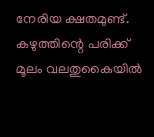നേരിയ ക്ഷതമുണ്ട്. കഴുത്തിന്റെ പരിക്ക് മൂലം വലതുകൈയിൽ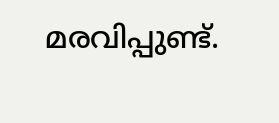മരവിപ്പുണ്ട്.